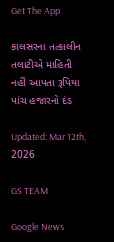Get The App

કાલસરના તત્કાલીન તલાટીએ માહિતી નહીં આપતા રૂપિયા પાંચ હજારનો દંડ

Updated: Mar 12th, 2026

GS TEAM

Google News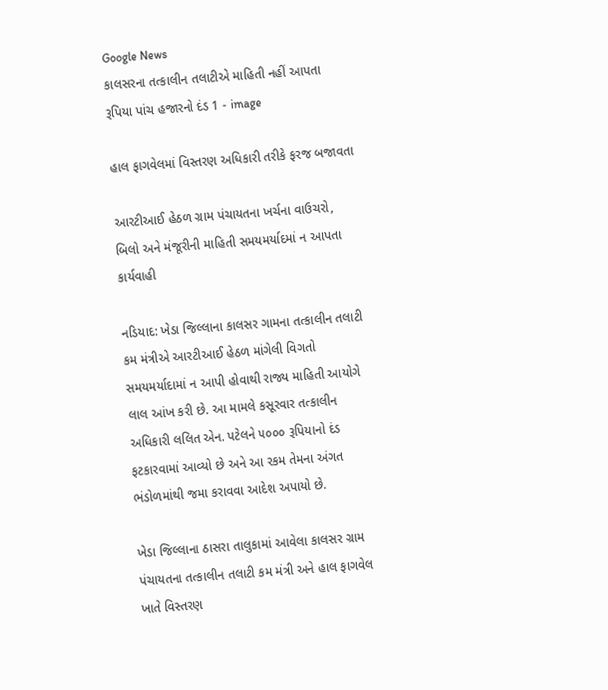Google News
કાલસરના તત્કાલીન તલાટીએ માહિતી નહીં આપતા રૂપિયા પાંચ હજારનો દંડ 1 - image

હાલ ફાગવેલમાં વિસ્તરણ અધિકારી તરીકે ફરજ બજાવતા

આરટીઆઈ હેઠળ ગ્રામ પંચાયતના ખર્ચના વાઉચરો, બિલો અને મંજૂરીની માહિતી સમયમર્યાદમાં ન આપતા કાર્યવાહી

નડિયાદ: ખેડા જિલ્લાના કાલસર ગામના તત્કાલીન તલાટી કમ મંત્રીએ આરટીઆઈ હેઠળ માંગેલી વિગતો સમયમર્યાદામાં ન આપી હોવાથી રાજ્ય માહિતી આયોગે લાલ આંખ કરી છે. આ મામલે કસૂરવાર તત્કાલીન અધિકારી લલિત એન. પટેલને ૫૦૦૦ રૂપિયાનો દંડ ફટકારવામાં આવ્યો છે અને આ રકમ તેમના અંગત ભંડોળમાંથી જમા કરાવવા આદેશ અપાયો છે.

ખેડા જિલ્લાના ઠાસરા તાલુકામાં આવેલા કાલસર ગ્રામ પંચાયતના તત્કાલીન તલાટી કમ મંત્રી અને હાલ ફાગવેલ ખાતે વિસ્તરણ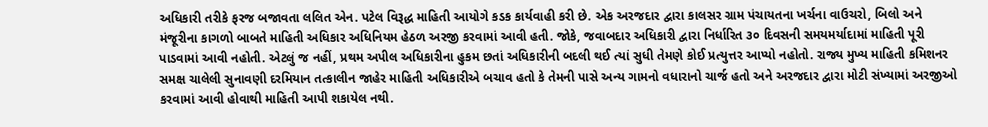અધિકારી તરીકે ફરજ બજાવતા લલિત એન. પટેલ વિરૂદ્ધ માહિતી આયોગે કડક કાર્યવાહી કરી છે. એક અરજદાર દ્વારા કાલસર ગ્રામ પંચાયતના ખર્ચના વાઉચરો, બિલો અને મંજૂરીના કાગળો બાબતે માહિતી અધિકાર અધિનિયમ હેઠળ અરજી કરવામાં આવી હતી. જોકે, જવાબદાર અધિકારી દ્વારા નિર્ધારિત ૩૦ દિવસની સમયમર્યાદામાં માહિતી પૂરી પાડવામાં આવી નહોતી. એટલું જ નહીં, પ્રથમ અપીલ અધિકારીના હુકમ છતાં અધિકારીની બદલી થઈ ત્યાં સુધી તેમણે કોઈ પ્રત્યુત્તર આપ્યો નહોતો. રાજ્ય મુખ્ય માહિતી કમિશનર સમક્ષ ચાલેલી સુનાવણી દરમિયાન તત્કાલીન જાહેર માહિતી અધિકારીએ બચાવ હતો કે તેમની પાસે અન્ય ગામનો વધારાનો ચાર્જ હતો અને અરજદાર દ્વારા મોટી સંખ્યામાં અરજીઓ કરવામાં આવી હોવાથી માહિતી આપી શકાયેલ નથી.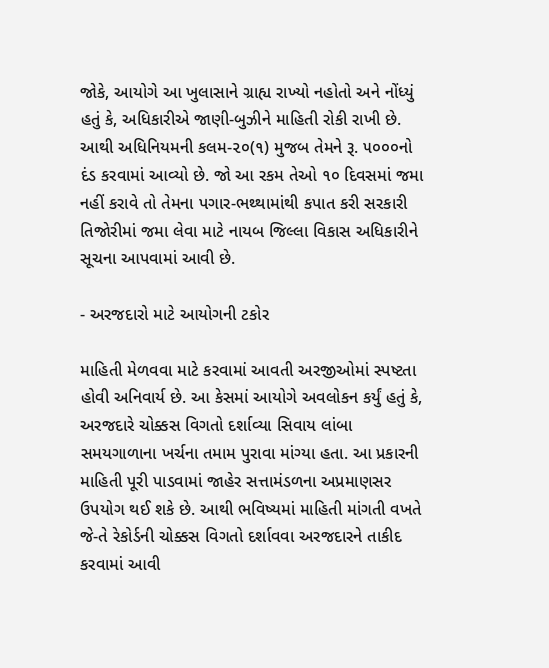જોકે, આયોગે આ ખુલાસાને ગ્રાહ્ય રાખ્યો નહોતો અને નોંધ્યું હતું કે, અધિકારીએ જાણી-બુઝીને માહિતી રોકી રાખી છે. આથી અધિનિયમની કલમ-૨૦(૧) મુજબ તેમને રૂ. ૫૦૦૦નો દંડ કરવામાં આવ્યો છે. જો આ રકમ તેઓ ૧૦ દિવસમાં જમા નહીં કરાવે તો તેમના પગાર-ભથ્થામાંથી કપાત કરી સરકારી તિજોરીમાં જમા લેવા માટે નાયબ જિલ્લા વિકાસ અધિકારીને સૂચના આપવામાં આવી છે.

- અરજદારો માટે આયોગની ટકોર

માહિતી મેળવવા માટે કરવામાં આવતી અરજીઓમાં સ્પષ્ટતા હોવી અનિવાર્ય છે. આ કેસમાં આયોગે અવલોકન કર્યું હતું કે, અરજદારે ચોક્કસ વિગતો દર્શાવ્યા સિવાય લાંબા સમયગાળાના ખર્ચના તમામ પુરાવા માંગ્યા હતા. આ પ્રકારની માહિતી પૂરી પાડવામાં જાહેર સત્તામંડળના અપ્રમાણસર ઉપયોગ થઈ શકે છે. આથી ભવિષ્યમાં માહિતી માંગતી વખતે જે-તે રેકોર્ડની ચોક્કસ વિગતો દર્શાવવા અરજદારને તાકીદ કરવામાં આવી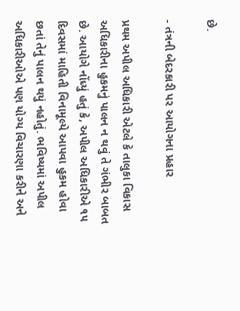છે.

- તંત્રની બેદરકારી પર આયોગના પ્રહાર

પ્રથમ અપીલ અધિકારી એટલે કે તાલુકા વિકાસ અધિકારીના હુકમનું પાલન ન થવું તે ગંભીર બાબત છે. આયોગે નોંધ્યું હતું કે, અપીલ અધિકારીએ ૧૫ દિવસમાં માહિતી વિનામૂલ્યે આપવા હુકમ હોવા છતાં તેનું પાલન થયું નહોતું. ભવિષ્યમાં અપીલ અધિકારીઓએ પણ યોગ્ય વિચારણા કરીને અને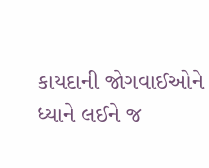કાયદાની જોગવાઈઓને ધ્યાને લઈને જ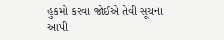હુકમો કરવા જોઈએ તેવી સૂચના આપી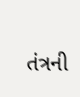તંત્રની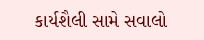કાર્યશૈલી સામે સવાલો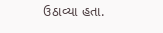ઉઠાવ્યા હતા.